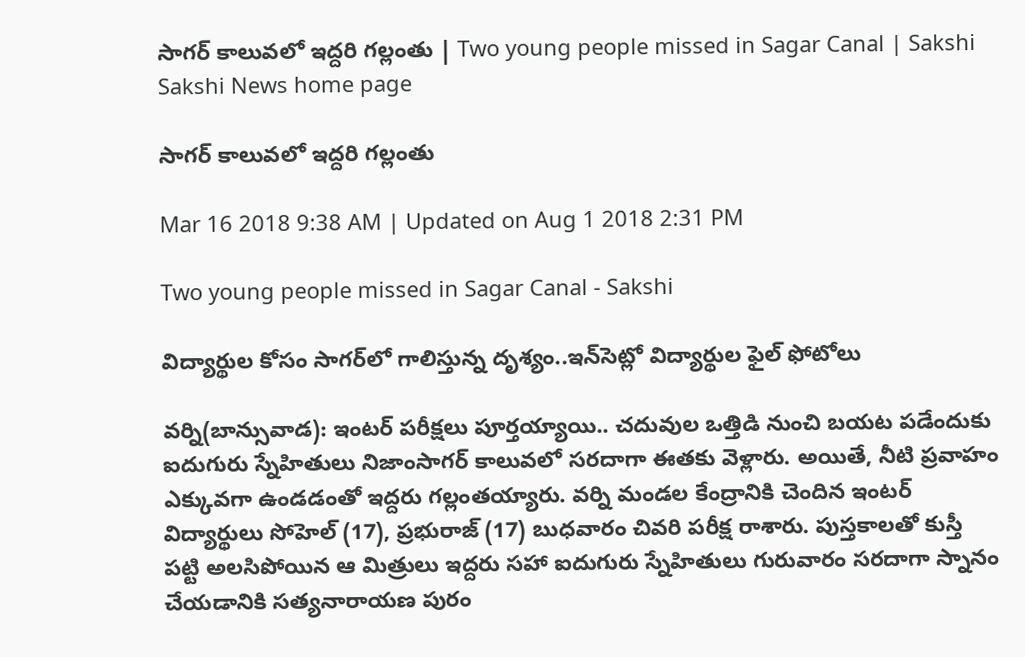సాగర్‌ కాలువలో ఇద్దరి గల్లంతు | Two young people missed in Sagar Canal | Sakshi
Sakshi News home page

సాగర్‌ కాలువలో ఇద్దరి గల్లంతు

Mar 16 2018 9:38 AM | Updated on Aug 1 2018 2:31 PM

Two young people missed in Sagar Canal - Sakshi

విద్యార్థుల కోసం సాగర్‌లో గాలిస్తున్న దృశ్యం..ఇన్‌సెట్లో విద్యార్థుల ఫైల్‌ ఫోటోలు

వర్ని(బాన్సువాడ): ఇంటర్‌ పరీక్షలు పూర్తయ్యాయి.. చదువుల ఒత్తిడి నుంచి బయట పడేందుకు ఐదుగురు స్నేహితులు నిజాంసాగర్‌ కాలువలో సరదాగా ఈతకు వెళ్లారు. అయితే, నీటి ప్రవాహం ఎక్కువగా ఉండడంతో ఇద్దరు గల్లంతయ్యారు. వర్ని మండల కేంద్రానికి చెందిన ఇంటర్‌ విద్యార్థులు సోహెల్‌ (17), ప్రభురాజ్‌ (17) బుధవారం చివరి పరీక్ష రాశారు. పుస్తకాలతో కుస్తీ పట్టి అలసిపోయిన ఆ మిత్రులు ఇద్దరు సహా ఐదుగురు స్నేహితులు గురువారం సరదాగా స్నానం చేయడానికి సత్యనారాయణ పురం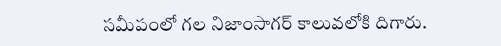సమీపంలో గల నిజాంసాగర్‌ కాలువలోకి దిగారు.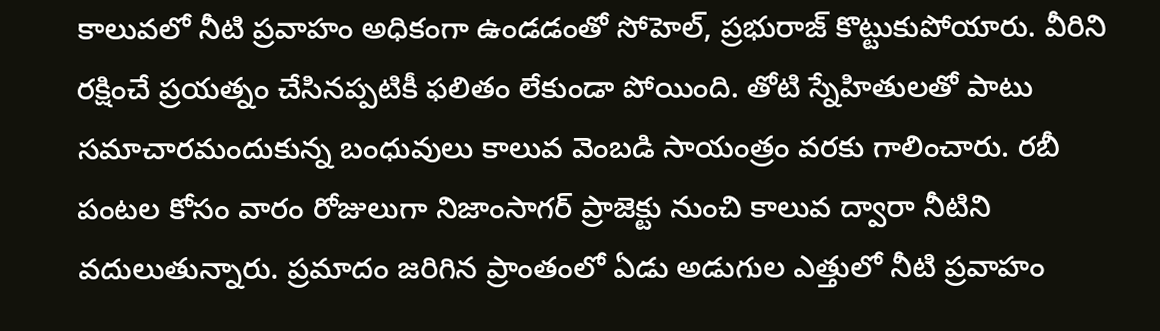కాలువలో నీటి ప్రవాహం అధికంగా ఉండడంతో సోహెల్, ప్రభురాజ్‌ కొట్టుకుపోయారు. వీరిని రక్షించే ప్రయత్నం చేసినప్పటికీ ఫలితం లేకుండా పోయింది. తోటి స్నేహితులతో పాటు సమాచారమందుకున్న బంధువులు కాలువ వెంబడి సాయంత్రం వరకు గాలించారు. రబీ పంటల కోసం వారం రోజులుగా నిజాంసాగర్‌ ప్రాజెక్టు నుంచి కాలువ ద్వారా నీటిని వదులుతున్నారు. ప్రమాదం జరిగిన ప్రాంతంలో ఏడు అడుగుల ఎత్తులో నీటి ప్రవాహం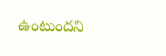ఉంటుందని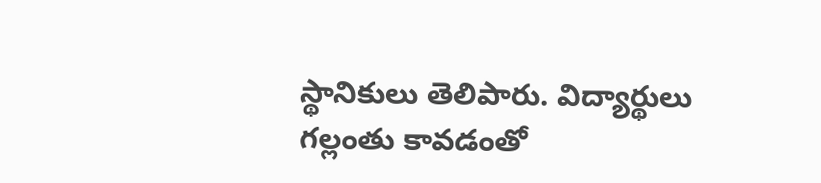స్థానికులు తెలిపారు. విద్యార్థులు గల్లంతు కావడంతో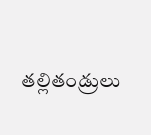తల్లితండ్రులు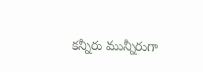కన్నీరు మున్నీరుగా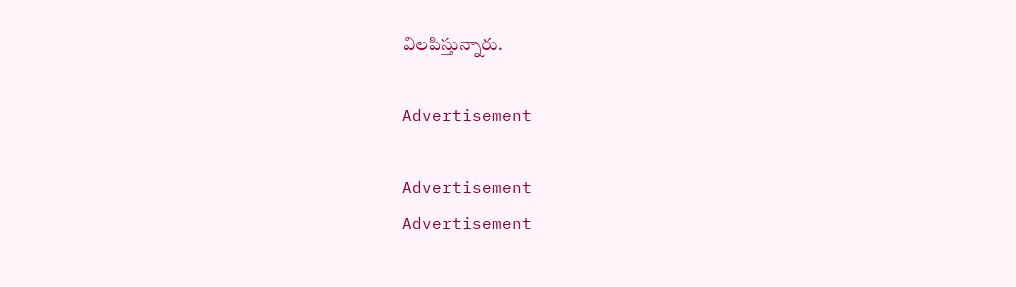విలపిస్తున్నారు.

Advertisement

Advertisement
Advertisement